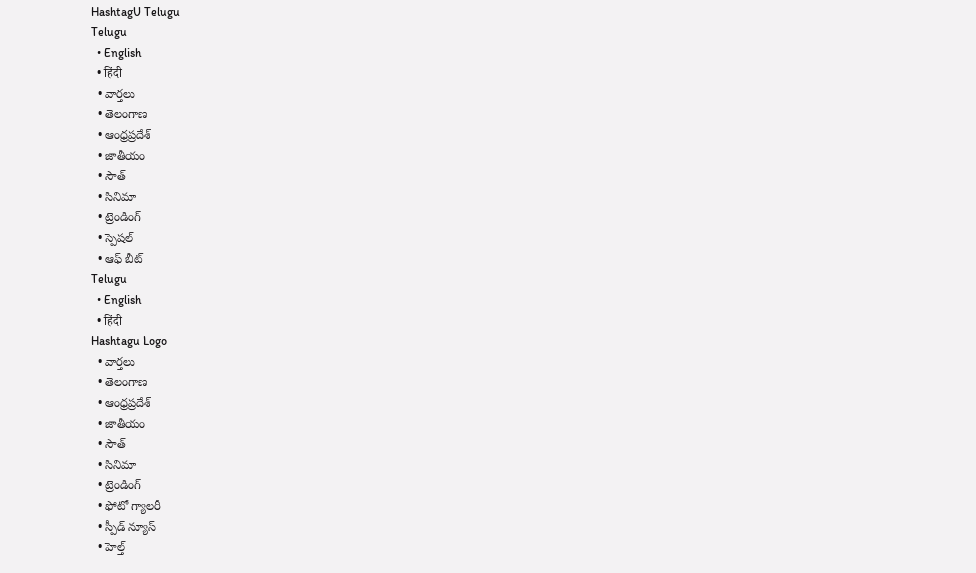HashtagU Telugu
Telugu
  • English
  • हिंदी
  • వార్తలు
  • తెలంగాణ
  • ఆంధ్రప్రదేశ్
  • జాతీయం
  • సౌత్
  • సినిమా
  • ట్రెండింగ్
  • స్పెషల్
  • ఆఫ్ బీట్
Telugu
  • English
  • हिंदी
Hashtagu Logo
  • వార్తలు
  • తెలంగాణ
  • ఆంధ్రప్రదేశ్
  • జాతీయం
  • సౌత్
  • సినిమా
  • ట్రెండింగ్
  • ఫోటో గ్యాలరీ
  • స్పీడ్ న్యూస్
  • హెల్త్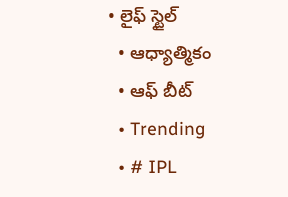• లైఫ్ స్టైల్
  • ఆధ్యాత్మికం
  • ఆఫ్ బీట్
  • Trending
  • # IPL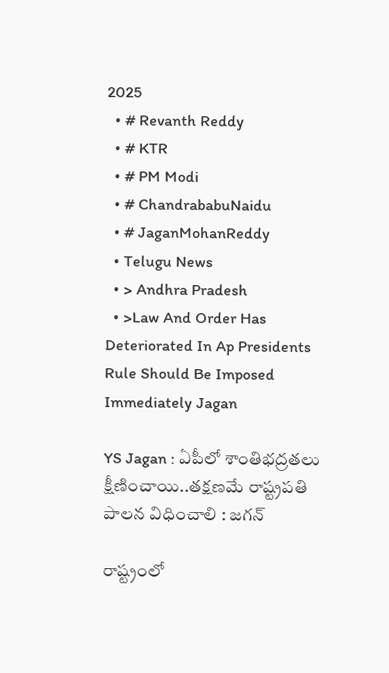2025
  • # Revanth Reddy
  • # KTR
  • # PM Modi
  • # ChandrababuNaidu
  • # JaganMohanReddy
  • Telugu News
  • > Andhra Pradesh
  • >Law And Order Has Deteriorated In Ap Presidents Rule Should Be Imposed Immediately Jagan

YS Jagan : ఏపీలో శాంతిభద్రతలు క్షీణించాయి..తక్షణమే రాష్ట్రపతి పాలన విధించాలి : జగన్‌

రాష్ట్రంలో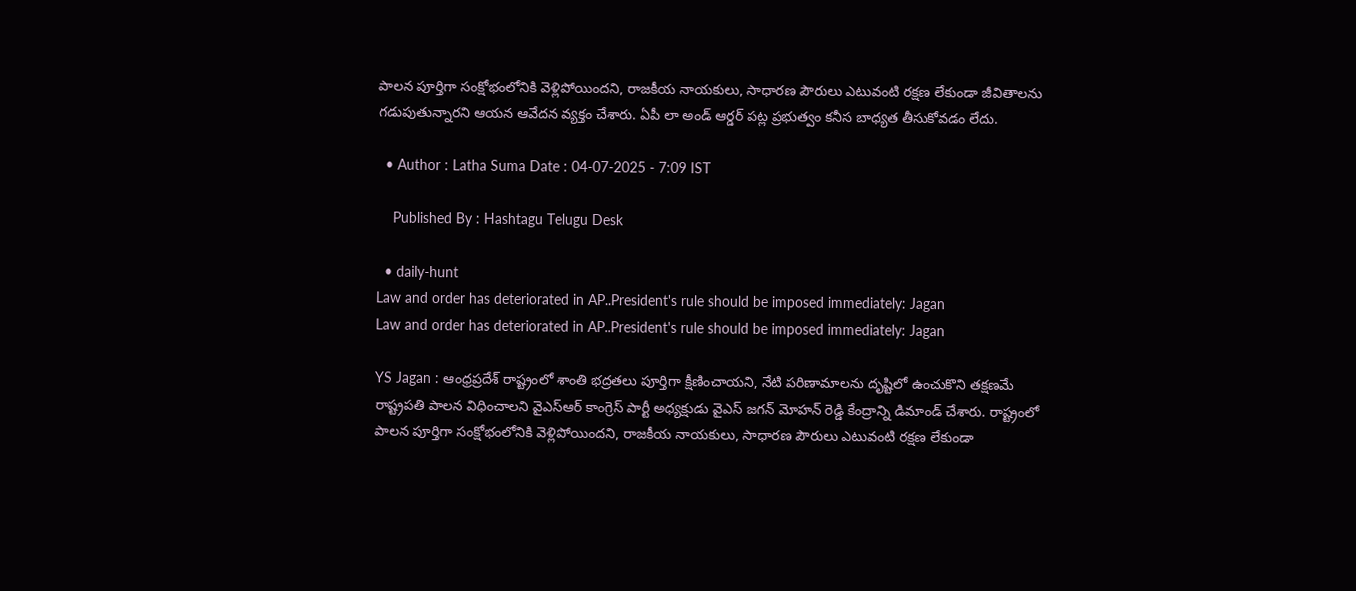పాలన పూర్తిగా సంక్షోభంలోనికి వెళ్లిపోయిందని, రాజకీయ నాయకులు, సాధారణ పౌరులు ఎటువంటి రక్షణ లేకుండా జీవితాలను గడుపుతున్నారని ఆయన ఆవేదన వ్యక్తం చేశారు. ఏపీ లా అండ్‌ ఆర్డర్ పట్ల ప్రభుత్వం కనీస బాధ్యత తీసుకోవడం లేదు.

  • Author : Latha Suma Date : 04-07-2025 - 7:09 IST

    Published By : Hashtagu Telugu Desk

  • daily-hunt
Law and order has deteriorated in AP..President's rule should be imposed immediately: Jagan
Law and order has deteriorated in AP..President's rule should be imposed immediately: Jagan

YS Jagan : ఆంధ్రప్రదేశ్ రాష్ట్రంలో శాంతి భద్రతలు పూర్తిగా క్షీణించాయని, నేటి పరిణామాలను దృష్టిలో ఉంచుకొని తక్షణమే రాష్ట్రపతి పాలన విధించాలని వైఎస్‌ఆర్ కాంగ్రెస్ పార్టీ అధ్యక్షుడు వైఎస్ జగన్ మోహన్ రెడ్డి కేంద్రాన్ని డిమాండ్ చేశారు. రాష్ట్రంలో పాలన పూర్తిగా సంక్షోభంలోనికి వెళ్లిపోయిందని, రాజకీయ నాయకులు, సాధారణ పౌరులు ఎటువంటి రక్షణ లేకుండా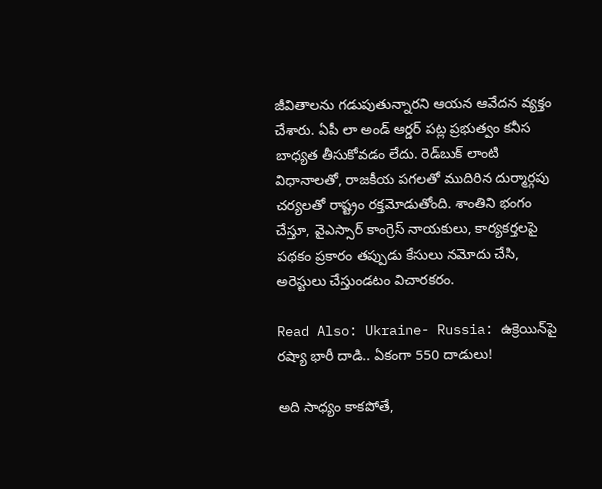జీవితాలను గడుపుతున్నారని ఆయన ఆవేదన వ్యక్తం చేశారు. ఏపీ లా అండ్‌ ఆర్డర్ పట్ల ప్రభుత్వం కనీస బాధ్యత తీసుకోవడం లేదు. రెడ్‌బుక్ లాంటి విధానాలతో, రాజకీయ పగలతో ముదిరిన దుర్మార్గపు చర్యలతో రాష్ట్రం రక్తమోడుతోంది. శాంతిని భంగం చేస్తూ, వైఎస్సార్ కాంగ్రెస్ నాయకులు, కార్యకర్తలపై పథకం ప్రకారం తప్పుడు కేసులు నమోదు చేసి, అరెస్టులు చేస్తుండటం విచారకరం.

Read Also: Ukraine- Russia: ఉక్రెయిన్‌పై ర‌ష్యా భారీ దాడి.. ఏకంగా 550 దాడులు!

అది సాధ్యం కాకపోతే,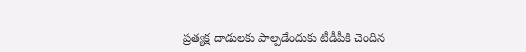ప్రత్యక్ష దాడులకు పాల్పడేందుకు టీడీపీకి చెందిన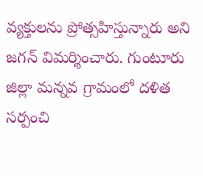వ్యక్తులను ప్రోత్సహిస్తున్నారు అని జగన్ విమర్శించారు. గుంటూరు జిల్లా మన్నవ గ్రామంలో దళిత సర్పంచి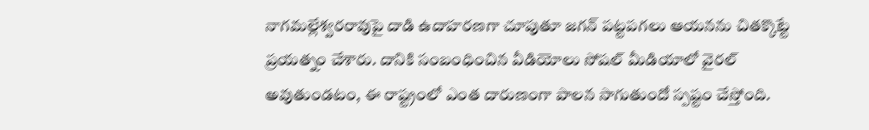నాగమల్లేశ్వరరావుపై దాడి ఉదాహరణగా చూపుతూ జగన్ పట్టపగలు ఆయనను చితక్కొట్టే ప్రయత్నం చేశారు. దానికి సంబంధించిన వీడియోలు సోషల్ మీడియాలో వైరల్ అవుతుండటం, ఈ రాష్ట్రంలో ఎంత దారుణంగా పాలన సాగుతుందో స్పష్టం చేస్తోంది.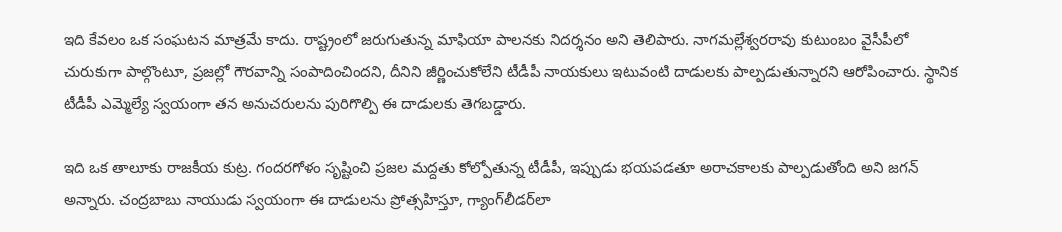ఇది కేవలం ఒక సంఘటన మాత్రమే కాదు. రాష్ట్రంలో జరుగుతున్న మాఫియా పాలనకు నిదర్శనం అని తెలిపారు. నాగమల్లేశ్వరరావు కుటుంబం వైసీపీలో చురుకుగా పాల్గొంటూ, ప్రజల్లో గౌరవాన్ని సంపాదించిందని, దీనిని జీర్ణించుకోలేని టీడీపీ నాయకులు ఇటువంటి దాడులకు పాల్పడుతున్నారని ఆరోపించారు. స్థానిక టీడీపీ ఎమ్మెల్యే స్వయంగా తన అనుచరులను పురిగొల్పి ఈ దాడులకు తెగబడ్డారు.

ఇది ఒక తాలూకు రాజకీయ కుట్ర. గందరగోళం సృష్టించి ప్రజల మద్దతు కోల్పోతున్న టీడీపీ, ఇప్పుడు భయపడతూ అరాచకాలకు పాల్పడుతోంది అని జగన్ అన్నారు. చంద్రబాబు నాయుడు స్వయంగా ఈ దాడులను ప్రోత్సహిస్తూ, గ్యాంగ్‌లీడర్‌లా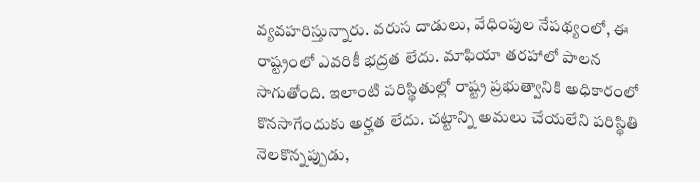వ్యవహరిస్తున్నారు. వరుస దాడులు, వేధింపుల నేపథ్యంలో, ఈ రాష్ట్రంలో ఎవరికీ భద్రత లేదు. మాఫియా తరహాలో పాలన సాగుతోంది. ఇలాంటి పరిస్థితుల్లో రాష్ట్ర ప్రభుత్వానికి అధికారంలో కొనసాగేందుకు అర్హత లేదు. చట్టాన్ని అమలు చేయలేని పరిస్థితి నెలకొన్నప్పుడు,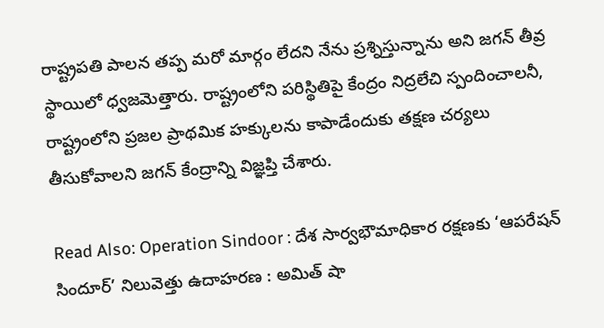రాష్ట్రపతి పాలన తప్ప మరో మార్గం లేదని నేను ప్రశ్నిస్తున్నాను అని జగన్ తీవ్ర స్థాయిలో ధ్వజమెత్తారు. రాష్ట్రంలోని పరిస్థితిపై కేంద్రం నిద్రలేచి స్పందించాలనీ, రాష్ట్రంలోని ప్రజల ప్రాథమిక హక్కులను కాపాడేందుకు తక్షణ చర్యలు తీసుకోవాలని జగన్ కేంద్రాన్ని విజ్ఞప్తి చేశారు.

Read Also: Operation Sindoor : దేశ సార్వభౌమాధికార రక్షణకు ‘ఆపరేషన్ సిందూర్’ నిలువెత్తు ఉదాహరణ : అమిత్ షా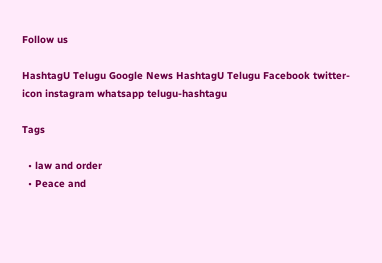Follow us

HashtagU Telugu Google News HashtagU Telugu Facebook twitter-icon instagram whatsapp telugu-hashtagu

Tags

  • law and order
  • Peace and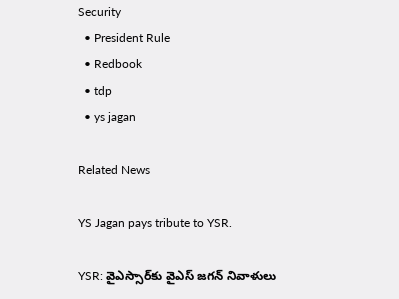Security
  • President Rule
  • Redbook
  • tdp
  • ys jagan

Related News

YS Jagan pays tribute to YSR.

YSR: వైఎస్సార్‌కు వైఎస్‌ జగన్‌ నివాళులు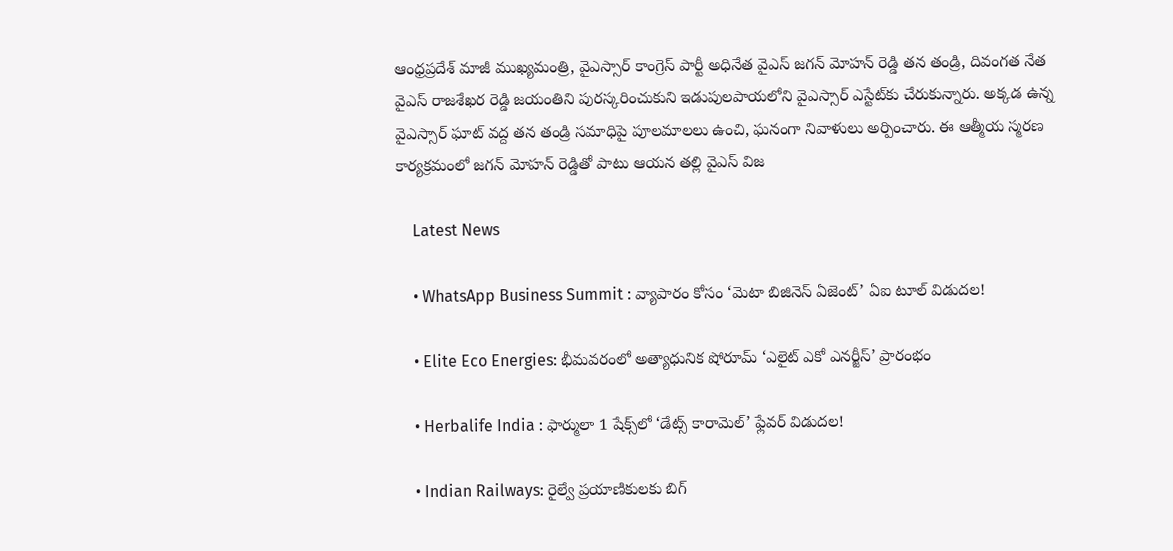ఆంధ్రప్రదేశ్ మాజీ ముఖ్యమంత్రి, వైఎస్సార్ కాంగ్రెస్ పార్టీ అధినేత వైఎస్ జగన్ మోహన్ రెడ్డి తన తండ్రి, దివంగత నేత వైఎస్ రాజశేఖర రెడ్డి జయంతిని పురస్కరించుకుని ఇడుపులపాయలోని వైఎస్సార్ ఎస్టేట్‌కు చేరుకున్నారు. అక్కడ ఉన్న వైఎస్సార్ ఘాట్ వద్ద తన తండ్రి సమాధిపై పూలమాలలు ఉంచి, ఘనంగా నివాళులు అర్పించారు. ఈ ఆత్మీయ స్మరణ కార్యక్రమంలో జగన్ మోహన్ రెడ్డితో పాటు ఆయన తల్లి వైఎస్ విజ

    Latest News

    • WhatsApp Business Summit : వ్యాపారం కోసం ‘మెటా బిజినెస్ ఏజెంట్’ ఏఐ టూల్ విడుదల!

    • Elite Eco Energies: భీమవరంలో అత్యాధునిక షోరూమ్ ‘ఎలైట్ ఎకో ఎనర్జీస్’ ప్రారంభం

    • Herbalife India : ఫార్ములా 1 షేక్స్‌లో ‘డేట్స్ కారామెల్’ ఫ్లేవర్ విడుదల!

    • Indian Railways: రైల్వే ప్రయాణికులకు బిగ్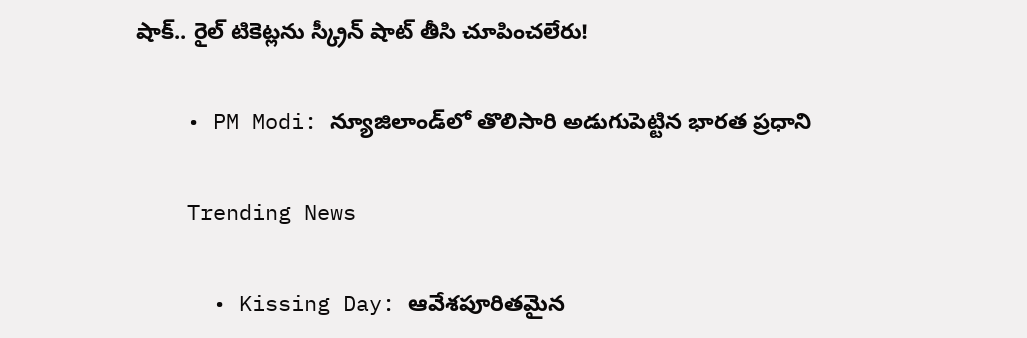షాక్.. రైల్ టికెట్లను స్క్రీన్ షాట్ తీసి చూపించలేరు!

    • PM Modi: న్యూజిలాండ్‌లో తొలిసారి అడుగుపెట్టిన భారత ప్రధాని

    Trending News

      • Kissing Day: ఆవేశపూరితమైన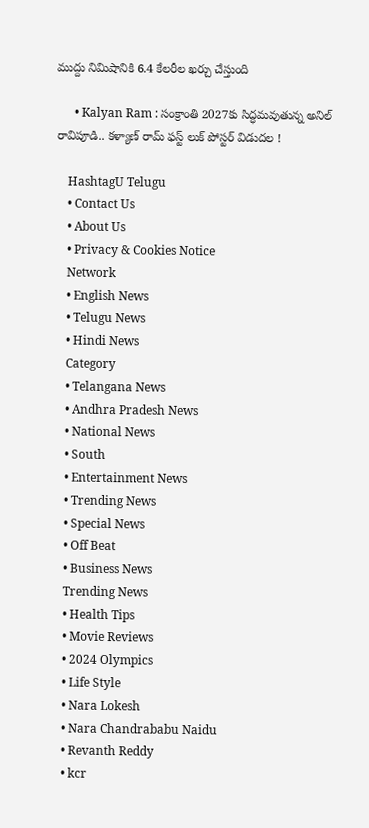ముద్దు నిమిషానికి 6.4 కేలరీల ఖర్చు చేస్తుంది

      • Kalyan Ram : సంక్రాంతి 2027కు సిద్ధమవుతున్న అనిల్ రావిపూడి.. కళ్యాణ్ రామ్ ఫస్ట్ లుక్‌ పోస్టర్ విడుదల !

    HashtagU Telugu
    • Contact Us
    • About Us
    • Privacy & Cookies Notice
    Network
    • English News
    • Telugu News
    • Hindi News
    Category
    • Telangana News
    • Andhra Pradesh News
    • National News
    • South
    • Entertainment News
    • Trending News
    • Special News
    • Off Beat
    • Business News
    Trending News
    • Health Tips
    • Movie Reviews
    • 2024 Olympics
    • Life Style
    • Nara Lokesh
    • Nara Chandrababu Naidu
    • Revanth Reddy
    • kcr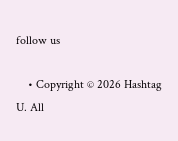follow us

    • Copyright © 2026 Hashtag U. All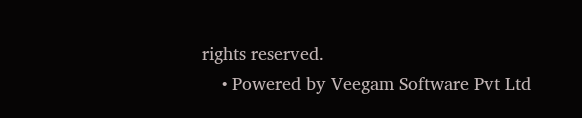rights reserved.
    • Powered by Veegam Software Pvt Ltd